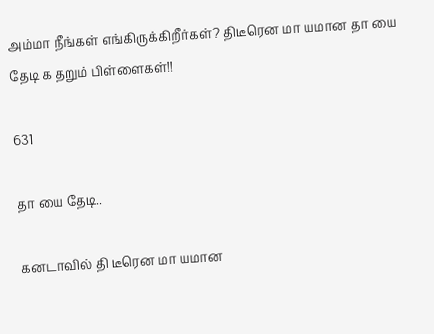அம்மா நீங்கள் எங்கிருக்கிறீர்கள்? திடீரென மா யமான தா யை தேடி க தறும் பிள்ளைகள்!!

631

தா யை தேடி..

கனடாவில் தி டீரென மா யமான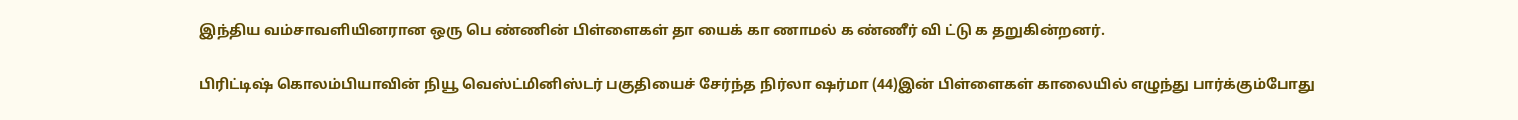இந்திய வம்சாவளியினரான ஒரு பெ ண்ணின் பிள்ளைகள் தா யைக் கா ணாமல் க ண்ணீர் வி ட்டு க தறுகின்றனர்.

பிரிட்டிஷ் கொலம்பியாவின் நியூ வெஸ்ட்மினிஸ்டர் பகுதியைச் சேர்ந்த நிர்லா ஷர்மா (44)இன் பிள்ளைகள் காலையில் எழுந்து பார்க்கும்போது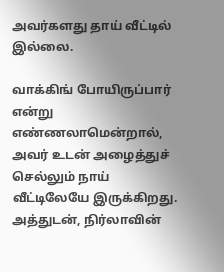அவர்களது தாய் வீட்டில் இல்லை.

வாக்கிங் போயிருப்பார் என்று எண்ணலாமென்றால், அவர் உடன் அழைத்துச் செல்லும் நாய் வீட்டிலேயே இருக்கிறது. அத்துடன், நிர்லாவின்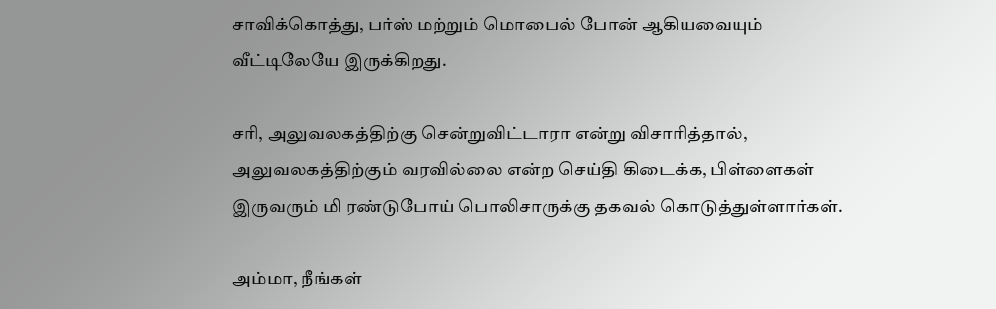சாவிக்கொத்து, பர்ஸ் மற்றும் மொபைல் போன் ஆகியவையும் வீட்டிலேயே இருக்கிறது.

சரி, அலுவலகத்திற்கு சென்றுவிட்டாரா என்று விசாரித்தால், அலுவலகத்திற்கும் வரவில்லை என்ற செய்தி கிடைக்க, பிள்ளைகள் இருவரும் மி ரண்டுபோய் பொலிசாருக்கு தகவல் கொடுத்துள்ளார்கள்.

அம்மா, நீங்கள்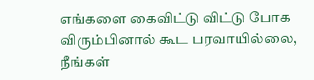எங்களை கைவிட்டு விட்டு போக விரும்பினால் கூட பரவாயில்லை, நீங்கள்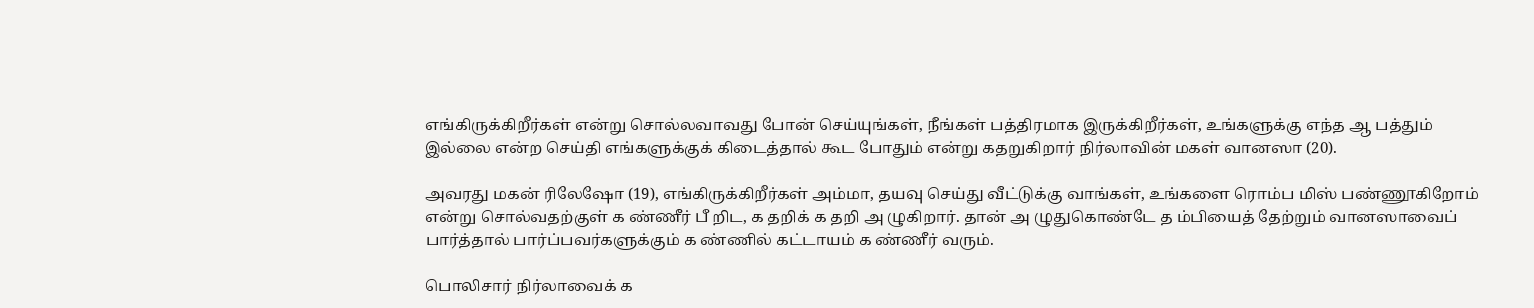எங்கிருக்கிறீர்கள் என்று சொல்லவாவது போன் செய்யுங்கள், நீங்கள் பத்திரமாக இருக்கிறீர்கள், உங்களுக்கு எந்த ஆ பத்தும் இல்லை என்ற செய்தி எங்களுக்குக் கிடைத்தால் கூட போதும் என்று கதறுகிறார் நிர்லாவின் மகள் வானஸா (20).

அவரது மகன் ரிலேஷோ (19), எங்கிருக்கிறீர்கள் அம்மா, தயவு செய்து வீட்டுக்கு வாங்கள், உங்களை ரொம்ப மிஸ் பண்ணூகிறோம் என்று சொல்வதற்குள் க ண்ணீர் பீ றிட, க தறிக் க தறி அ ழுகிறார். தான் அ ழுதுகொண்டே த ம்பியைத் தேற்றும் வானஸாவைப் பார்த்தால் பார்ப்பவர்களுக்கும் க ண்ணில் கட்டாயம் க ண்ணீர் வரும்.

பொலிசார் நிர்லாவைக் க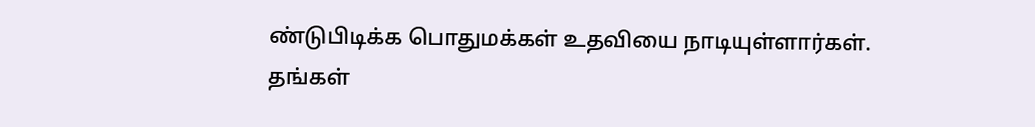ண்டுபிடிக்க பொதுமக்கள் உதவியை நாடியுள்ளார்கள்.
தங்கள்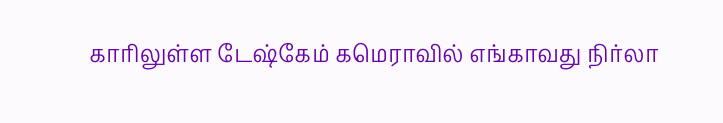காரிலுள்ள டேஷ்கேம் கமெராவில் எங்காவது நிர்லா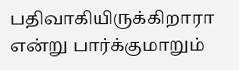பதிவாகியிருக்கிறாரா என்று பார்க்குமாறும்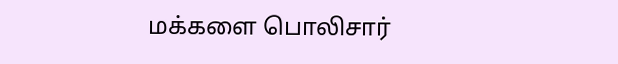மக்களை பொலிசார்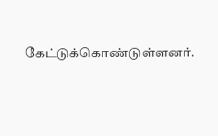கேட்டுக்கொண்டுள்ளனர்.